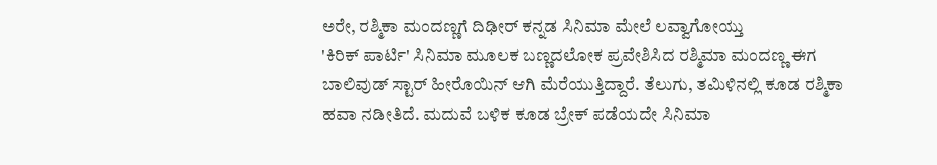ಅರೇ, ರಶ್ಮಿಕಾ ಮಂದಣ್ಣಗೆ ದಿಢೀರ್ ಕನ್ನಡ ಸಿನಿಮಾ ಮೇಲೆ ಲವ್ವಾಗೋಯ್ತು
'ಕಿರಿಕ್ ಪಾರ್ಟಿ' ಸಿನಿಮಾ ಮೂಲಕ ಬಣ್ಣದಲೋಕ ಪ್ರವೇಶಿಸಿದ ರಶ್ಮಿಮಾ ಮಂದಣ್ಣ ಈಗ ಬಾಲಿವುಡ್ ಸ್ಟಾರ್ ಹೀರೊಯಿನ್ ಆಗಿ ಮೆರೆಯುತ್ತಿದ್ದಾರೆ. ತೆಲುಗು, ತಮಿಳಿನಲ್ಲಿ ಕೂಡ ರಶ್ಮಿಕಾ ಹವಾ ನಡೀತಿದೆ. ಮದುವೆ ಬಳಿಕ ಕೂಡ ಬ್ರೇಕ್ ಪಡೆಯದೇ ಸಿನಿಮಾ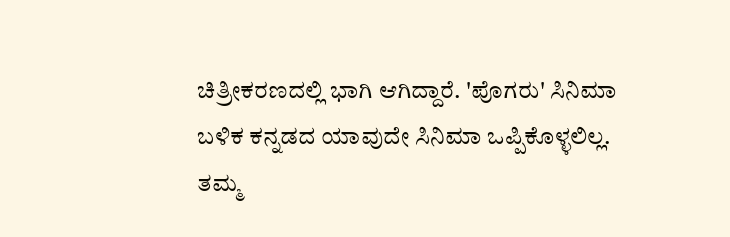ಚಿತ್ರೀಕರಣದಲ್ಲಿ ಭಾಗಿ ಆಗಿದ್ದಾರೆ. 'ಪೊಗರು' ಸಿನಿಮಾ ಬಳಿಕ ಕನ್ನಡದ ಯಾವುದೇ ಸಿನಿಮಾ ಒಪ್ಪಿಕೊಳ್ಳಲಿಲ್ಲ.
ತಮ್ಮ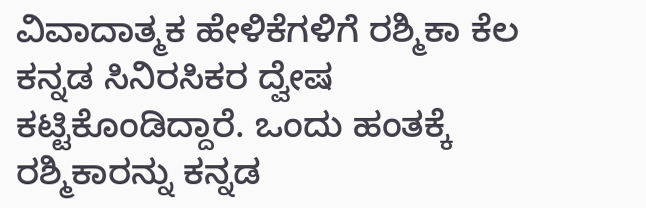ವಿವಾದಾತ್ಮಕ ಹೇಳಿಕೆಗಳಿಗೆ ರಶ್ಮಿಕಾ ಕೆಲ ಕನ್ನಡ ಸಿನಿರಸಿಕರ ದ್ವೇಷ ಕಟ್ಟಿಕೊಂಡಿದ್ದಾರೆ. ಒಂದು ಹಂತಕ್ಕೆ ರಶ್ಮಿಕಾರನ್ನು ಕನ್ನಡ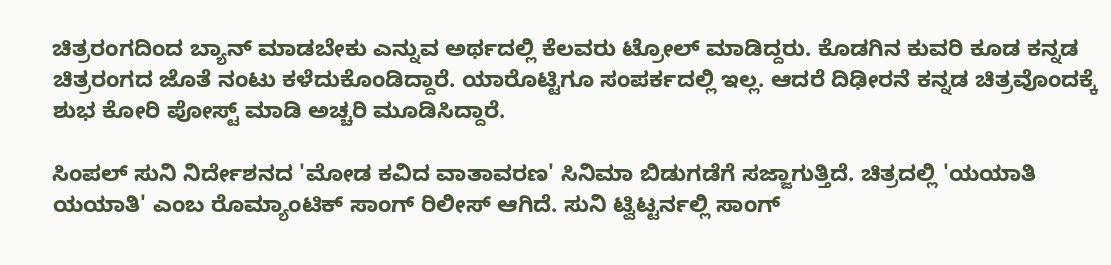ಚಿತ್ರರಂಗದಿಂದ ಬ್ಯಾನ್ ಮಾಡಬೇಕು ಎನ್ನುವ ಅರ್ಥದಲ್ಲಿ ಕೆಲವರು ಟ್ರೋಲ್ ಮಾಡಿದ್ದರು. ಕೊಡಗಿನ ಕುವರಿ ಕೂಡ ಕನ್ನಡ ಚಿತ್ರರಂಗದ ಜೊತೆ ನಂಟು ಕಳೆದುಕೊಂಡಿದ್ದಾರೆ. ಯಾರೊಟ್ಟಿಗೂ ಸಂಪರ್ಕದಲ್ಲಿ ಇಲ್ಲ. ಆದರೆ ದಿಢೀರನೆ ಕನ್ನಡ ಚಿತ್ರವೊಂದಕ್ಕೆ ಶುಭ ಕೋರಿ ಪೋಸ್ಟ್ ಮಾಡಿ ಅಚ್ಚರಿ ಮೂಡಿಸಿದ್ದಾರೆ.

ಸಿಂಪಲ್ ಸುನಿ ನಿರ್ದೇಶನದ 'ಮೋಡ ಕವಿದ ವಾತಾವರಣ' ಸಿನಿಮಾ ಬಿಡುಗಡೆಗೆ ಸಜ್ಜಾಗುತ್ತಿದೆ. ಚಿತ್ರದಲ್ಲಿ 'ಯಯಾತಿ ಯಯಾತಿ' ಎಂಬ ರೊಮ್ಯಾಂಟಿಕ್ ಸಾಂಗ್ ರಿಲೀಸ್ ಆಗಿದೆ. ಸುನಿ ಟ್ವಿಟ್ಟರ್ನಲ್ಲಿ ಸಾಂಗ್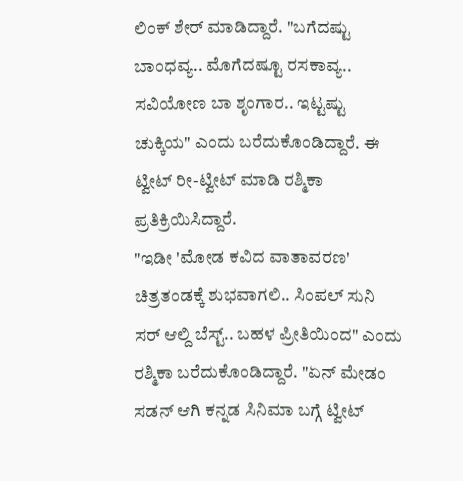ಲಿಂಕ್ ಶೇರ್ ಮಾಡಿದ್ದಾರೆ. "ಬಗೆದಷ್ಟು ಬಾಂಧವ್ಯ.. ಮೊಗೆದಷ್ಟೂ ರಸಕಾವ್ಯ.. ಸವಿಯೋಣ ಬಾ ಶೃಂಗಾರ.. ಇಟ್ಟಷ್ಟು ಚುಕ್ಕಿಯ" ಎಂದು ಬರೆದುಕೊಂಡಿದ್ದಾರೆ. ಈ ಟ್ವೀಟ್ ರೀ-ಟ್ವೀಟ್ ಮಾಡಿ ರಶ್ಮಿಕಾ ಪ್ರತಿಕ್ರಿಯಿಸಿದ್ದಾರೆ.
"ಇಡೀ 'ಮೋಡ ಕವಿದ ವಾತಾವರಣ' ಚಿತ್ರತಂಡಕ್ಕೆ ಶುಭವಾಗಲಿ.. ಸಿಂಪಲ್ ಸುನಿ ಸರ್ ಆಲ್ದಿ ಬೆಸ್ಟ್.. ಬಹಳ ಪ್ರೀತಿಯಿಂದ" ಎಂದು ರಶ್ಮಿಕಾ ಬರೆದುಕೊಂಡಿದ್ದಾರೆ. "ಏನ್ ಮೇಡಂ ಸಡನ್ ಆಗಿ ಕನ್ನಡ ಸಿನಿಮಾ ಬಗ್ಗೆ ಟ್ವೀಟ್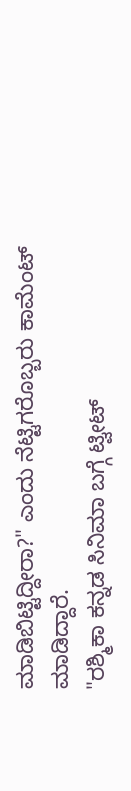ಮಾಡಿಬಿಟ್ಟಿದ್ದೀರಾ?" ಎಂದು ನೆಟ್ಟಿಗರೊಬ್ಬರು ಕಾಮೆಂಟ್ ಮಾಡಿದ್ದಾರೆ.
"ರಶ್ಮಿಕಾ ಕನ್ನಡ ಸಿನಿಮಾ ಬಗ್ಗೆ ಟ್ವೀಟ್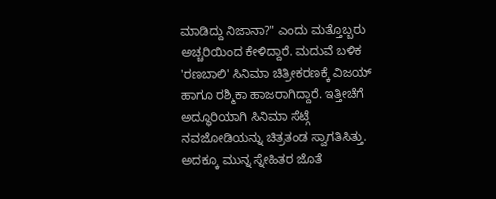ಮಾಡಿದ್ದು ನಿಜಾನಾ?" ಎಂದು ಮತ್ತೊಬ್ಬರು ಅಚ್ಚರಿಯಿಂದ ಕೇಳಿದ್ದಾರೆ. ಮದುವೆ ಬಳಿಕ 'ರಣಬಾಲಿ' ಸಿನಿಮಾ ಚಿತ್ರೀಕರಣಕ್ಕೆ ವಿಜಯ್ ಹಾಗೂ ರಶ್ಮಿಕಾ ಹಾಜರಾಗಿದ್ದಾರೆ. ಇತ್ತೀಚೆಗೆ ಅದ್ಧೂರಿಯಾಗಿ ಸಿನಿಮಾ ಸೆಟ್ಗೆ ನವಜೋಡಿಯನ್ನು ಚಿತ್ರತಂಡ ಸ್ವಾಗತಿಸಿತ್ತು. ಅದಕ್ಕೂ ಮುನ್ನ ಸ್ನೇಹಿತರ ಜೊತೆ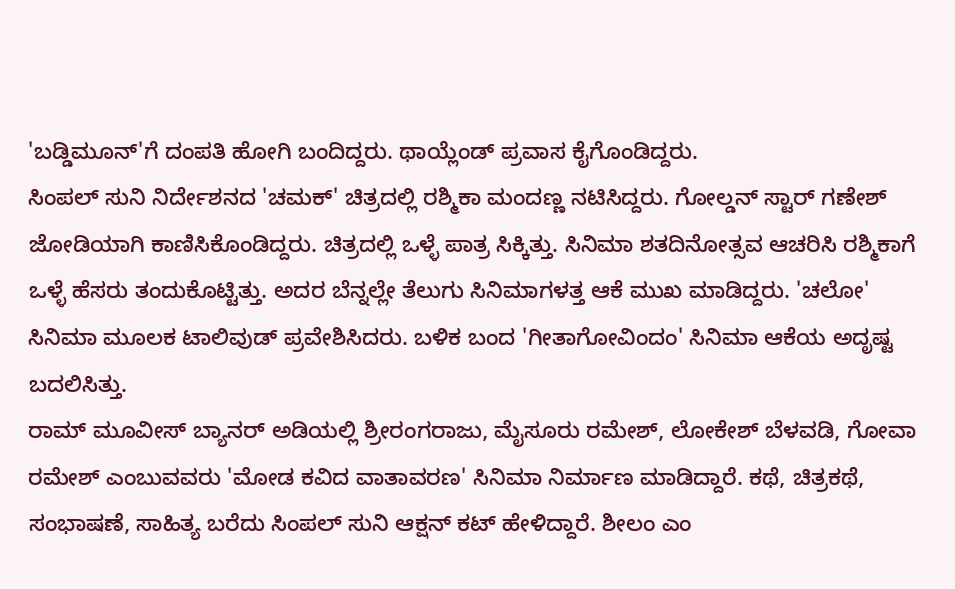'ಬಡ್ಡಿಮೂನ್'ಗೆ ದಂಪತಿ ಹೋಗಿ ಬಂದಿದ್ದರು. ಥಾಯ್ಲೆಂಡ್ ಪ್ರವಾಸ ಕೈಗೊಂಡಿದ್ದರು.
ಸಿಂಪಲ್ ಸುನಿ ನಿರ್ದೇಶನದ 'ಚಮಕ್' ಚಿತ್ರದಲ್ಲಿ ರಶ್ಮಿಕಾ ಮಂದಣ್ಣ ನಟಿಸಿದ್ದರು. ಗೋಲ್ಡನ್ ಸ್ಟಾರ್ ಗಣೇಶ್ ಜೋಡಿಯಾಗಿ ಕಾಣಿಸಿಕೊಂಡಿದ್ದರು. ಚಿತ್ರದಲ್ಲಿ ಒಳ್ಳೆ ಪಾತ್ರ ಸಿಕ್ಕಿತ್ತು. ಸಿನಿಮಾ ಶತದಿನೋತ್ಸವ ಆಚರಿಸಿ ರಶ್ಮಿಕಾಗೆ ಒಳ್ಳೆ ಹೆಸರು ತಂದುಕೊಟ್ಟಿತ್ತು. ಅದರ ಬೆನ್ನಲ್ಲೇ ತೆಲುಗು ಸಿನಿಮಾಗಳತ್ತ ಆಕೆ ಮುಖ ಮಾಡಿದ್ದರು. 'ಚಲೋ' ಸಿನಿಮಾ ಮೂಲಕ ಟಾಲಿವುಡ್ ಪ್ರವೇಶಿಸಿದರು. ಬಳಿಕ ಬಂದ 'ಗೀತಾಗೋವಿಂದಂ' ಸಿನಿಮಾ ಆಕೆಯ ಅದೃಷ್ಟ ಬದಲಿಸಿತ್ತು.
ರಾಮ್ ಮೂವೀಸ್ ಬ್ಯಾನರ್ ಅಡಿಯಲ್ಲಿ ಶ್ರೀರಂಗರಾಜು, ಮೈಸೂರು ರಮೇಶ್, ಲೋಕೇಶ್ ಬೆಳವಡಿ, ಗೋವಾ ರಮೇಶ್ ಎಂಬುವವರು 'ಮೋಡ ಕವಿದ ವಾತಾವರಣ' ಸಿನಿಮಾ ನಿರ್ಮಾಣ ಮಾಡಿದ್ದಾರೆ. ಕಥೆ, ಚಿತ್ರಕಥೆ, ಸಂಭಾಷಣೆ, ಸಾಹಿತ್ಯ ಬರೆದು ಸಿಂಪಲ್ ಸುನಿ ಆಕ್ಷನ್ ಕಟ್ ಹೇಳಿದ್ದಾರೆ. ಶೀಲಂ ಎಂ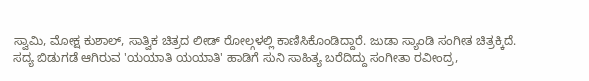ಸ್ವಾಮಿ, ಮೋಕ್ಷ ಕುಶಾಲ್, ಸಾತ್ವಿಕ ಚಿತ್ರದ ಲೀಡ್ ರೋಲ್ಗಳಲ್ಲಿ ಕಾಣಿಸಿಕೊಂಡಿದ್ದಾರೆ. ಜುಡಾ ಸ್ಯಾಂಡಿ ಸಂಗೀತ ಚಿತ್ರಕ್ಕಿದೆ.
ಸದ್ಯ ಬಿಡುಗಡೆ ಆಗಿರುವ 'ಯಯಾತಿ ಯಯಾತಿ' ಹಾಡಿಗೆ ಸುನಿ ಸಾಹಿತ್ಯ ಬರೆದಿದ್ದು ಸಂಗೀತಾ ರವೀಂದ್ರ,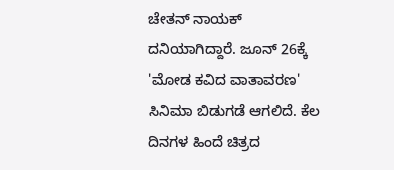ಚೇತನ್ ನಾಯಕ್ ದನಿಯಾಗಿದ್ದಾರೆ. ಜೂನ್ 26ಕ್ಕೆ 'ಮೋಡ ಕವಿದ ವಾತಾವರಣ' ಸಿನಿಮಾ ಬಿಡುಗಡೆ ಆಗಲಿದೆ. ಕೆಲ ದಿನಗಳ ಹಿಂದೆ ಚಿತ್ರದ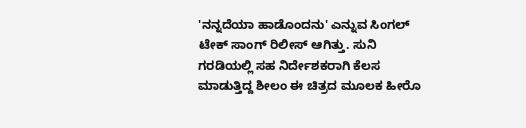'ನನ್ನದೆಯಾ ಹಾಡೊಂದನು' ಎನ್ನುವ ಸಿಂಗಲ್ ಟೇಕ್ ಸಾಂಗ್ ರಿಲೀಸ್ ಆಗಿತ್ತು. ಸುನಿ ಗರಡಿಯಲ್ಲಿ ಸಹ ನಿರ್ದೇಶಕರಾಗಿ ಕೆಲಸ ಮಾಡುತ್ತಿದ್ದ ಶೀಲಂ ಈ ಚಿತ್ರದ ಮೂಲಕ ಹೀರೊ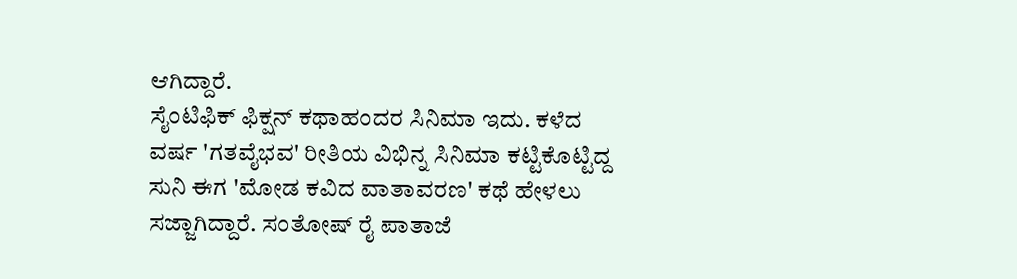ಆಗಿದ್ದಾರೆ.
ಸೈಂಟಿಫಿಕ್ ಫಿಕ್ಷನ್ ಕಥಾಹಂದರ ಸಿನಿಮಾ ಇದು. ಕಳೆದ ವರ್ಷ 'ಗತವೈಭವ' ರೀತಿಯ ವಿಭಿನ್ನ ಸಿನಿಮಾ ಕಟ್ಟಿಕೊಟ್ಟಿದ್ದ ಸುನಿ ಈಗ 'ಮೋಡ ಕವಿದ ವಾತಾವರಣ' ಕಥೆ ಹೇಳಲು ಸಜ್ಜಾಗಿದ್ದಾರೆ. ಸಂತೋಷ್ ರೈ ಪಾತಾಜೆ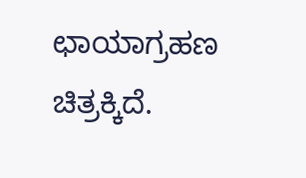ಛಾಯಾಗ್ರಹಣ ಚಿತ್ರಕ್ಕಿದೆ.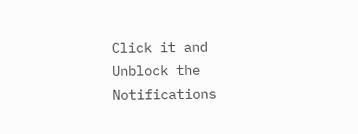Click it and Unblock the Notifications